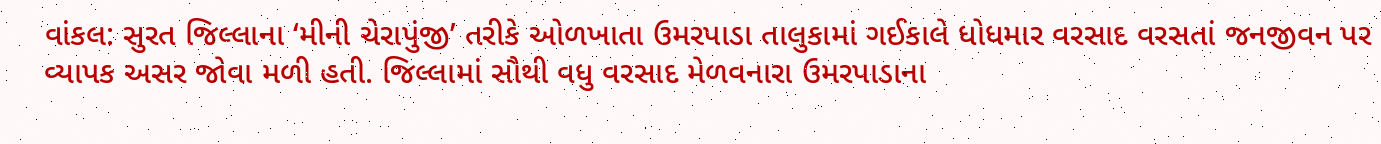વાંકલ: સુરત જિલ્લાના ‘મીની ચેરાપુંજી’ તરીકે ઓળખાતા ઉમરપાડા તાલુકામાં ગઈકાલે ધોધમાર વરસાદ વરસતાં જનજીવન પર વ્યાપક અસર જોવા મળી હતી. જિલ્લામાં સૌથી વધુ વરસાદ મેળવનારા ઉમરપાડાના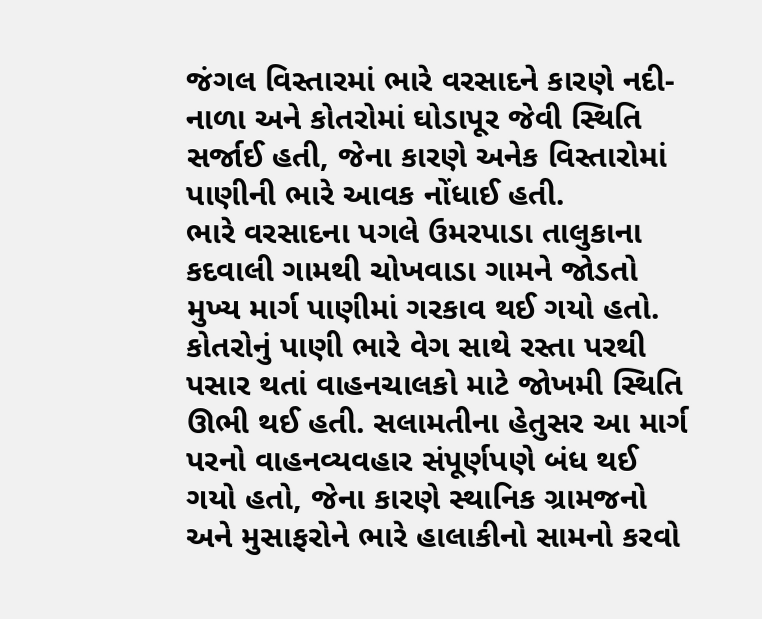જંગલ વિસ્તારમાં ભારે વરસાદને કારણે નદી-નાળા અને કોતરોમાં ઘોડાપૂર જેવી સ્થિતિ સર્જાઈ હતી, જેના કારણે અનેક વિસ્તારોમાં પાણીની ભારે આવક નોંધાઈ હતી.
ભારે વરસાદના પગલે ઉમરપાડા તાલુકાના કદવાલી ગામથી ચોખવાડા ગામને જોડતો મુખ્ય માર્ગ પાણીમાં ગરકાવ થઈ ગયો હતો. કોતરોનું પાણી ભારે વેગ સાથે રસ્તા પરથી પસાર થતાં વાહનચાલકો માટે જોખમી સ્થિતિ ઊભી થઈ હતી. સલામતીના હેતુસર આ માર્ગ પરનો વાહનવ્યવહાર સંપૂર્ણપણે બંધ થઈ ગયો હતો, જેના કારણે સ્થાનિક ગ્રામજનો અને મુસાફરોને ભારે હાલાકીનો સામનો કરવો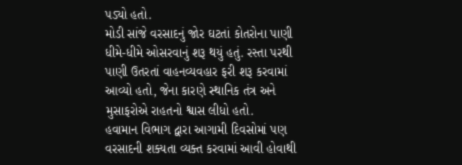પડ્યો હતો.
મોડી સાંજે વરસાદનું જોર ઘટતાં કોતરોના પાણી ધીમે-ધીમે ઓસરવાનું શરૂ થયું હતું. રસ્તા પરથી પાણી ઉતરતાં વાહનવ્યવહાર ફરી શરૂ કરવામાં આવ્યો હતો, જેના કારણે સ્થાનિક તંત્ર અને મુસાફરોએ રાહતનો શ્વાસ લીધો હતો.
હવામાન વિભાગ દ્વારા આગામી દિવસોમાં પણ વરસાદની શક્યતા વ્યક્ત કરવામાં આવી હોવાથી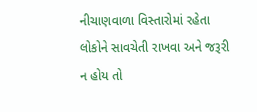નીચાણવાળા વિસ્તારોમાં રહેતા લોકોને સાવચેતી રાખવા અને જરૂરી ન હોય તો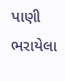પાણી ભરાયેલા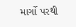માર્ગો પરથી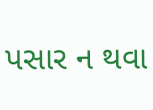પસાર ન થવા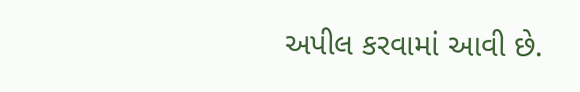અપીલ કરવામાં આવી છે.